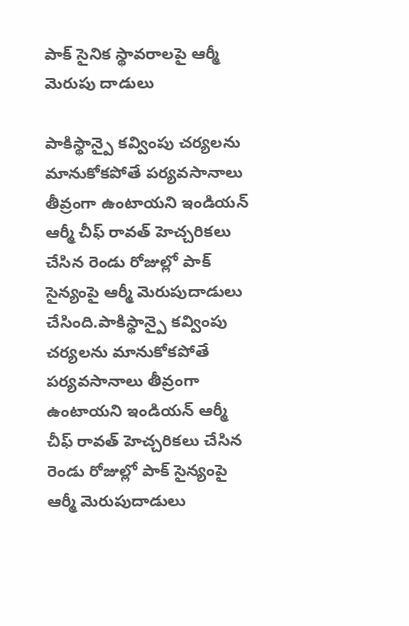పాక్ సైనిక స్థావరాలపై ఆర్మీ మెరుపు దాడులు

పాకిస్థాన్పై కవ్వింపు చర్యలను మానుకోకపోతే పర్యవసానాలు తీవ్రంగా ఉంటాయని ఇండియన్ ఆర్మీ చీఫ్ రావత్ హెచ్చరికలు చేసిన రెండు రోజుల్లో పాక్ సైన్యంపై ఆర్మీ మెరుపుదాడులు చేసింది.పాకిస్థాన్పై కవ్వింపు చర్యలను మానుకోకపోతే పర్యవసానాలు తీవ్రంగా ఉంటాయని ఇండియన్ ఆర్మీ చీఫ్ రావత్ హెచ్చరికలు చేసిన రెండు రోజుల్లో పాక్ సైన్యంపై ఆర్మీ మెరుపుదాడులు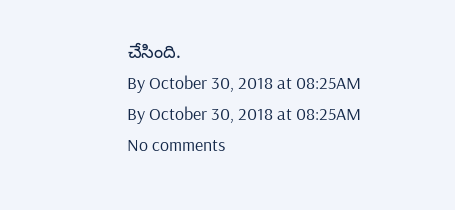చేసింది.
By October 30, 2018 at 08:25AM
By October 30, 2018 at 08:25AM
No comments